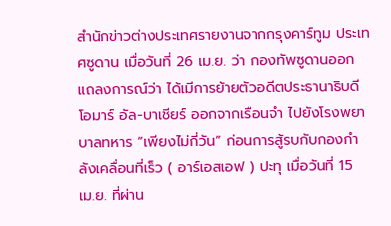สำนักข่าวต่างประเทศรายงานจากกรุงคาร์ทูม ประเทศซูดาน เมื่อวันที่ 26 เม.ย. ว่า กองทัพซูดานออกแถลงการณ์ว่า ได้เมีการย้ายตัวอดีตประธานาธิบดีโอมาร์ อัล-บาเชียร์ ออกจากเรือนจำ ไปยังโรงพยาบาลทหาร “เพียงไม่กี่วัน” ก่อนการสู้รบกับกองกำลังเคลื่อนที่เร็ว ( อาร์เอสเอฟ ) ปะทุ เมื่อวันที่ 15 เม.ย. ที่ผ่าน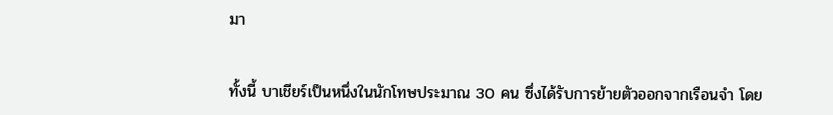มา


ทั้งนี้ บาเชียร์เป็นหนึ่งในนักโทษประมาณ 30 คน ซึ่งได้รับการย้ายตัวออกจากเรือนจำ โดย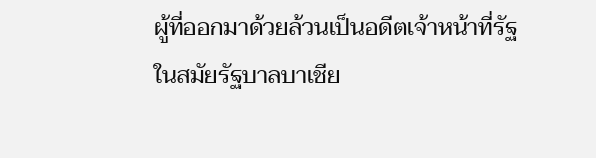ผู้ที่ออกมาด้วยล้วนเป็นอดีตเจ้าหน้าที่รัฐในสมัยรัฐบาลบาเชีย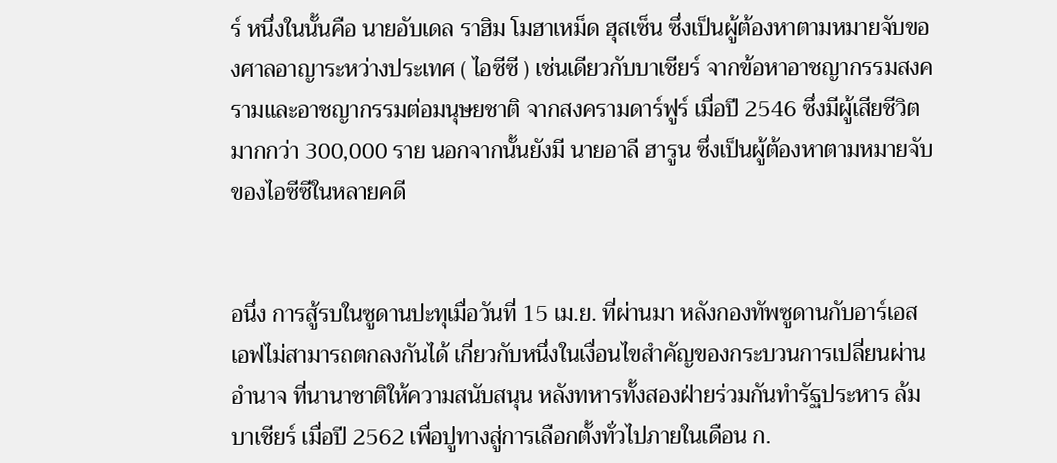ร์ หนึ่งในนั้นคือ นายอับเดล ราฮิม โมฮาเหม็ด ฮุสเซ็น ซึ่งเป็นผู้ต้องหาตามหมายจับของศาลอาญาระหว่างประเทศ ( ไอซีซี ) เช่นเดียวกับบาเชียร์ จากข้อหาอาชญากรรมสงครามและอาชญากรรมต่อมนุษยชาติ จากสงครามดาร์ฟูร์ เมื่อปี 2546 ซึ่งมีผู้เสียชีวิตมากกว่า 300,000 ราย นอกจากนั้นยังมี นายอาลี ฮารูน ซึ่งเป็นผู้ต้องหาตามหมายจับของไอซีซีในหลายคดี


อนึ่ง การสู้รบในซูดานปะทุเมื่อวันที่ 15 เม.ย. ที่ผ่านมา หลังกองทัพซูดานกับอาร์เอสเอฟไม่สามารถตกลงกันได้ เกี่ยวกับหนึ่งในเงื่อนไขสำคัญของกระบวนการเปลี่ยนผ่านอำนาจ ที่นานาชาติให้ความสนับสนุน หลังทหารทั้งสองฝ่ายร่วมกันทำรัฐประหาร ล้มบาเชียร์ เมื่อปี 2562 เพื่อปูทางสู่การเลือกตั้งทั่วไปภายในเดือน ก.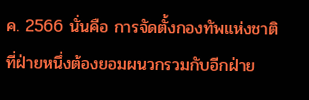ค. 2566 นั่นคือ การจัดตั้งกองทัพแห่งชาติ ที่ฝ่ายหนึ่งต้องยอมผนวกรวมกับอีกฝ่าย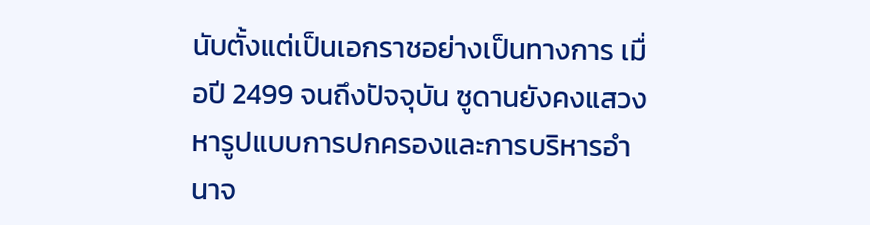นับตั้งแต่เป็นเอกราชอย่างเป็นทางการ เมื่อปี 2499 จนถึงปัจจุบัน ซูดานยังคงแสวงหารูปแบบการปกครองและการบริหารอำนาจ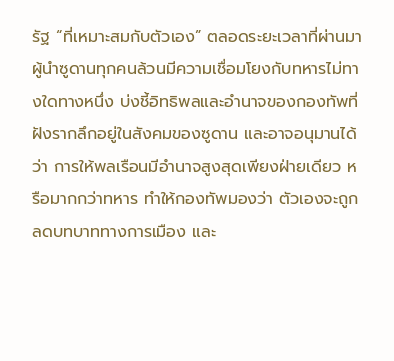รัฐ “ที่เหมาะสมกับตัวเอง” ตลอดระยะเวลาที่ผ่านมา ผู้นำซูดานทุกคนล้วนมีความเชื่อมโยงกับทหารไม่ทางใดทางหนึ่ง บ่งชี้อิทธิพลและอำนาจของกองทัพที่ฝังรากลึกอยู่ในสังคมของซูดาน และอาจอนุมานได้ว่า การให้พลเรือนมีอำนาจสูงสุดเพียงฝ่ายเดียว หรือมากกว่าทหาร ทำให้กองทัพมองว่า ตัวเองจะถูกลดบทบาททางการเมือง และ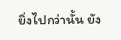ยิ่งไปกว่านั้น ยัง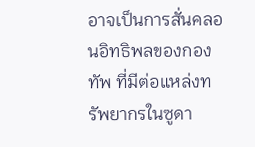อาจเป็นการสั่นคลอนอิทธิพลของกองทัพ ที่มีต่อแหล่งทรัพยากรในซูดา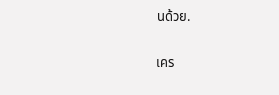นด้วย.

เคร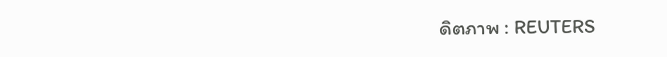ดิตภาพ : REUTERS